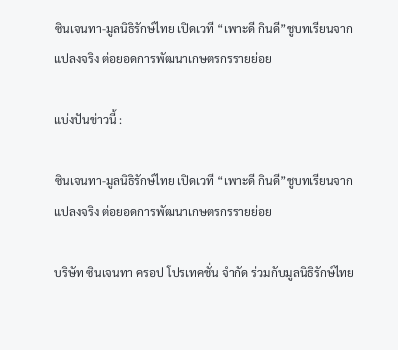ซินเจนทา-มูลนิธิรักษ์ไทย เปิดเวที “เพาะดี กินดี”ชูบทเรียนจากแปลงจริง ต่อยอดการพัฒนาเกษตรกรรายย่อย

แบ่งปันข่าวนี้ :

ซินเจนทา-มูลนิธิรักษ์ไทย เปิดเวที “เพาะดี กินดี”ชูบทเรียนจากแปลงจริง ต่อยอดการพัฒนาเกษตรกรรายย่อย

บริษัท ซินเจนทา ครอป โปรเทคชั่น จำกัด ร่วมกับมูลนิธิรักษ์ไทย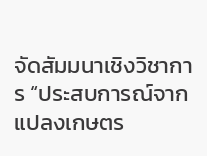จัดสัมมนาเชิงวิชาการ “ประสบการณ์จากแปลงเกษตร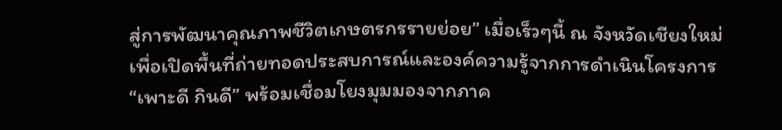สู่การพัฒนาคุณภาพชีวิตเกษตรกรรายย่อย” เมื่อเร็วๆนี้ ณ จังหวัดเชียงใหม่ เพื่อเปิดพื้นที่ถ่ายทอดประสบการณ์และองค์ความรู้จากการดำเนินโครงการ “เพาะดี กินดี” พร้อมเชื่อมโยงมุมมองจากภาค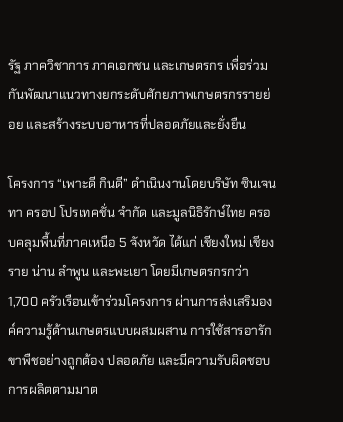รัฐ ภาควิชาการ ภาคเอกชน และเกษตรกร เพื่อร่วมกันพัฒนาแนวทางยกระดับศักยภาพเกษตรกรรายย่อย และสร้างระบบอาหารที่ปลอดภัยและยั่งยืน

โครงการ “เพาะดี กินดี” ดำเนินงานโดยบริษัท ซินเจนทา ครอป โปรเทคชั่น จำกัด และมูลนิธิรักษ์ไทย ครอบคลุมพื้นที่ภาคเหนือ 5 จังหวัด ได้แก่ เชียงใหม่ เชียงราย น่าน ลำพูน และพะเยา โดยมีเกษตรกรกว่า 1,700 ครัวเรือนเข้าร่วมโครงการ ผ่านการส่งเสริมองค์ความรู้ด้านเกษตรแบบผสมผสาน การใช้สารอารักขาพืชอย่างถูกต้อง ปลอดภัย และมีความรับผิดชอบ การผลิตตามมาต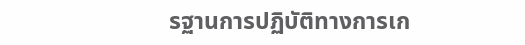รฐานการปฏิบัติทางการเก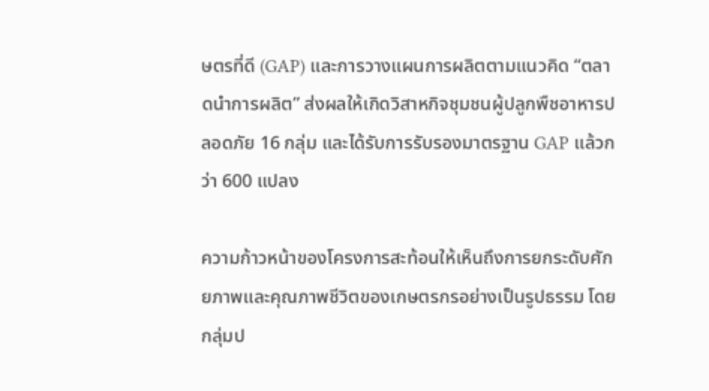ษตรที่ดี (GAP) และการวางแผนการผลิตตามแนวคิด “ตลาดนำการผลิต” ส่งผลให้เกิดวิสาหกิจชุมชนผู้ปลูกพืชอาหารปลอดภัย 16 กลุ่ม และได้รับการรับรองมาตรฐาน GAP แล้วกว่า 600 แปลง

ความก้าวหน้าของโครงการสะท้อนให้เห็นถึงการยกระดับศักยภาพและคุณภาพชีวิตของเกษตรกรอย่างเป็นรูปธรรม โดยกลุ่มป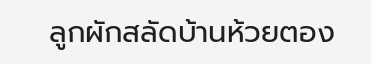ลูกผักสลัดบ้านห้วยตอง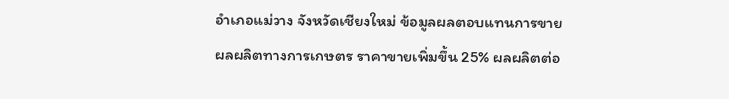อำเภอแม่วาง จังหวัดเชียงใหม่ ข้อมูลผลตอบแทนการขายผลผลิตทางการเกษตร ราคาขายเพิ่มขึ้น 25% ผลผลิตต่อ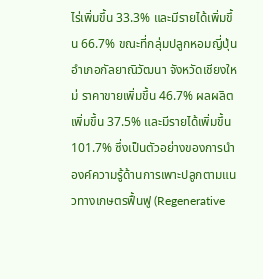ไร่เพิ่มขึ้น 33.3% และมีรายได้เพิ่มขึ้น 66.7% ขณะที่กลุ่มปลูกหอมญี่ปุ่น อำเภอกัลยาณิวัฒนา จังหวัดเชียงใหม่ ราคาขายเพิ่มขึ้น 46.7% ผลผลิตเพิ่มขึ้น 37.5% และมีรายได้เพิ่มขึ้น 101.7% ซึ่งเป็นตัวอย่างของการนำองค์ความรู้ด้านการเพาะปลูกตามแนวทางเกษตรฟื้นฟู (Regenerative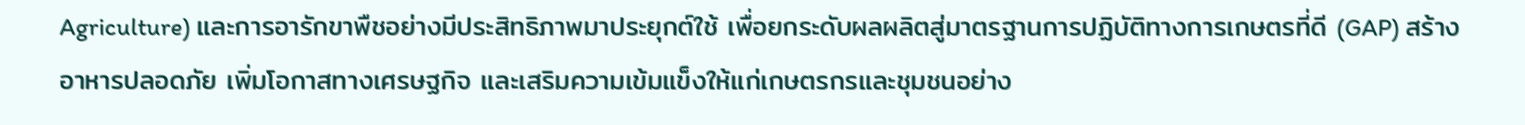Agriculture) และการอารักขาพืชอย่างมีประสิทธิภาพมาประยุกต์ใช้ เพื่อยกระดับผลผลิตสู่มาตรฐานการปฏิบัติทางการเกษตรที่ดี (GAP) สร้างอาหารปลอดภัย เพิ่มโอกาสทางเศรษฐกิจ และเสริมความเข้มแข็งให้แก่เกษตรกรและชุมชนอย่าง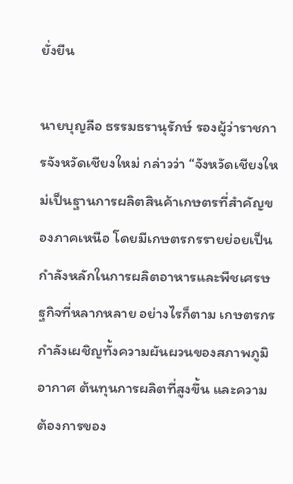ยั่งยืน

นายบุญลือ ธรรมธรานุรักษ์ รองผู้ว่าราชการจังหวัดเชียงใหม่ กล่าวว่า “จังหวัดเชียงใหม่เป็นฐานการผลิตสินค้าเกษตรที่สำคัญของภาคเหนือ โดยมีเกษตรกรรายย่อยเป็นกำลังหลักในการผลิตอาหารและพืชเศรษฐกิจที่หลากหลาย อย่างไรก็ตาม เกษตรกรกำลังเผชิญทั้งความผันผวนของสภาพภูมิอากาศ ต้นทุนการผลิตที่สูงขึ้น และความต้องการของ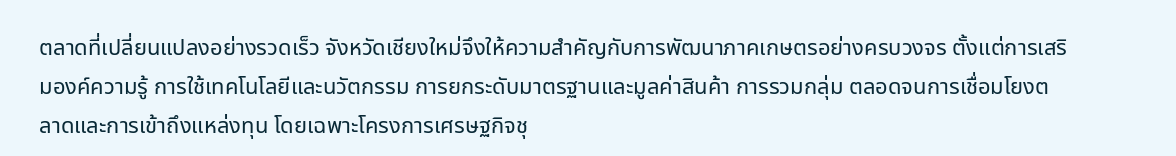ตลาดที่เปลี่ยนแปลงอย่างรวดเร็ว จังหวัดเชียงใหม่จึงให้ความสำคัญกับการพัฒนาภาคเกษตรอย่างครบวงจร ตั้งแต่การเสริมองค์ความรู้ การใช้เทคโนโลยีและนวัตกรรม การยกระดับมาตรฐานและมูลค่าสินค้า การรวมกลุ่ม ตลอดจนการเชื่อมโยงตลาดและการเข้าถึงแหล่งทุน โดยเฉพาะโครงการเศรษฐกิจชุ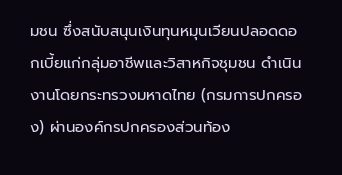มชน ซึ่งสนับสนุนเงินทุนหมุนเวียนปลอดดอกเบี้ยแก่กลุ่มอาชีพและวิสาหกิจชุมชน ดำเนินงานโดยกระทรวงมหาดไทย (กรมการปกครอง) ผ่านองค์กรปกครองส่วนท้อง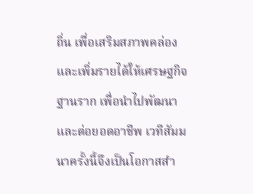ถิ่น เพื่อเสริมสภาพคล่องและเพิ่มรายได้ให้เศรษฐกิจฐานราก เพื่อนำไปพัฒนาและต่อยอดอาชีพ เวทีสัมมนาครั้งนี้จึงเป็นโอกาสสำ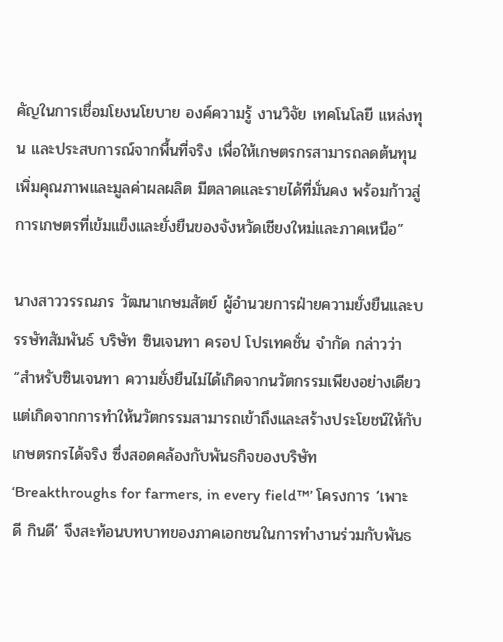คัญในการเชื่อมโยงนโยบาย องค์ความรู้ งานวิจัย เทคโนโลยี แหล่งทุน และประสบการณ์จากพื้นที่จริง เพื่อให้เกษตรกรสามารถลดต้นทุน เพิ่มคุณภาพและมูลค่าผลผลิต มีตลาดและรายได้ที่มั่นคง พร้อมก้าวสู่การเกษตรที่เข้มแข็งและยั่งยืนของจังหวัดเชียงใหม่และภาคเหนือ”

นางสาววรรณภร วัฒนาเกษมสัตย์ ผู้อำนวยการฝ่ายความยั่งยืนและบรรษัทสัมพันธ์ บริษัท ซินเจนทา ครอป โปรเทคชั่น จำกัด กล่าวว่า “สำหรับซินเจนทา ความยั่งยืนไม่ได้เกิดจากนวัตกรรมเพียงอย่างเดียว แต่เกิดจากการทำให้นวัตกรรมสามารถเข้าถึงและสร้างประโยชน์ให้กับเกษตรกรได้จริง ซึ่งสอดคล้องกับพันธกิจของบริษัท ‘Breakthroughs for farmers, in every field™’ โครงการ ‘เพาะดี กินดี’ จึงสะท้อนบทบาทของภาคเอกชนในการทำงานร่วมกับพันธ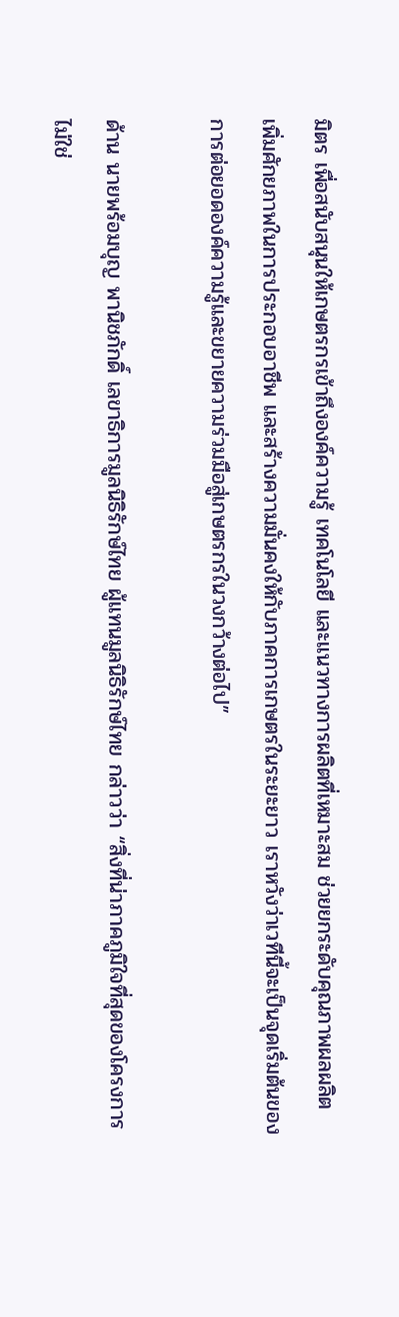มิตร เพื่อสนับสนุนให้เกษตรกรเข้าถึงองค์ความรู้ เทคโนโลยี และแนวทางการผลิตที่เหมาะสม ช่วยยกระดับคุณภาพผลผลิต เพิ่มศักยภาพในการประกอบอาชีพ และสร้างความมั่นคงให้กับภาคการเกษตรในระยะยาว เราหวังว่าเวทีนี้จะเป็นจุดเริ่มต้นของการต่อยอดองค์ความรู้และขยายความร่วมมือสู่เกษตรกรในวงกว้างต่อไป”

ด้าน นายพร้อมบุญ พานิชภักดิ์ เลขาธิการมูลนิธิรักษ์ไทย ผู้แทนมูลนิธิรักษ์ไทย กล่าวว่า “สิ่งที่น่าภาคภูมิใจที่สุดของโครงการไม่ใช่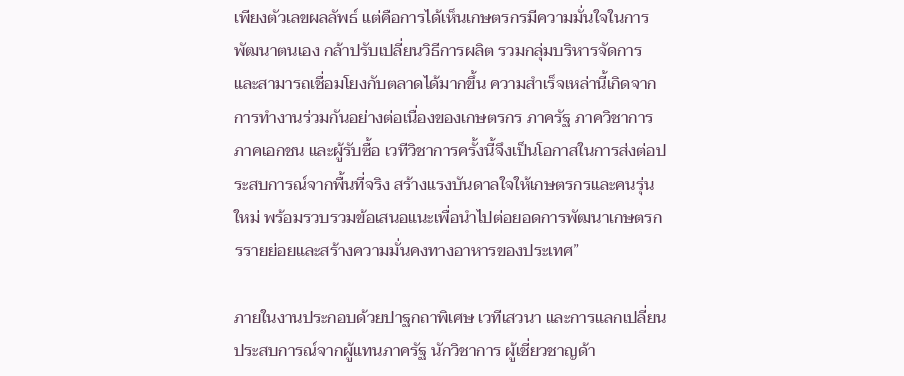เพียงตัวเลขผลลัพธ์ แต่คือการได้เห็นเกษตรกรมีความมั่นใจในการพัฒนาตนเอง กล้าปรับเปลี่ยนวิธีการผลิต รวมกลุ่มบริหารจัดการ และสามารถเชื่อมโยงกับตลาดได้มากขึ้น ความสำเร็จเหล่านี้เกิดจากการทำงานร่วมกันอย่างต่อเนื่องของเกษตรกร ภาครัฐ ภาควิชาการ ภาคเอกชน และผู้รับซื้อ เวทีวิชาการครั้งนี้จึงเป็นโอกาสในการส่งต่อประสบการณ์จากพื้นที่จริง สร้างแรงบันดาลใจให้เกษตรกรและคนรุ่นใหม่ พร้อมรวบรวมข้อเสนอแนะเพื่อนำไปต่อยอดการพัฒนาเกษตรกรรายย่อยและสร้างความมั่นคงทางอาหารของประเทศ”

ภายในงานประกอบด้วยปาฐกถาพิเศษ เวทีเสวนา และการแลกเปลี่ยนประสบการณ์จากผู้แทนภาครัฐ นักวิชาการ ผู้เชี่ยวชาญด้า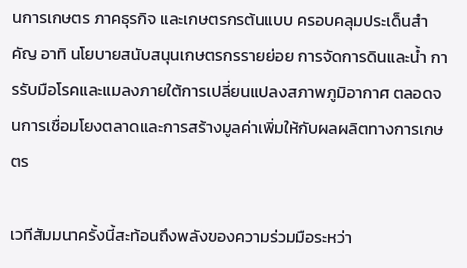นการเกษตร ภาคธุรกิจ และเกษตรกรต้นแบบ ครอบคลุมประเด็นสำคัญ อาทิ นโยบายสนับสนุนเกษตรกรรายย่อย การจัดการดินและน้ำ การรับมือโรคและแมลงภายใต้การเปลี่ยนแปลงสภาพภูมิอากาศ ตลอดจนการเชื่อมโยงตลาดและการสร้างมูลค่าเพิ่มให้กับผลผลิตทางการเกษตร

เวทีสัมมนาครั้งนี้สะท้อนถึงพลังของความร่วมมือระหว่า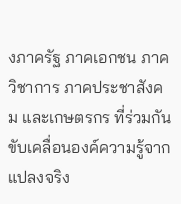งภาครัฐ ภาคเอกชน ภาควิชาการ ภาคประชาสังคม และเกษตรกร ที่ร่วมกันขับเคลื่อนองค์ความรู้จากแปลงจริง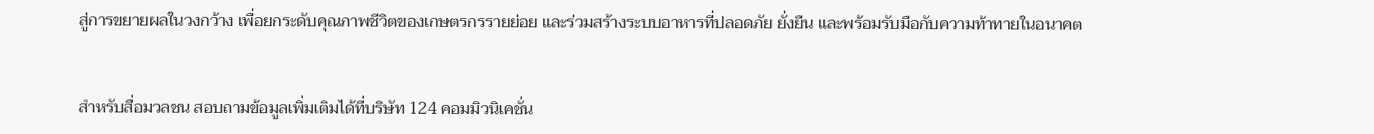สู่การขยายผลในวงกว้าง เพื่อยกระดับคุณภาพชีวิตของเกษตรกรรายย่อย และร่วมสร้างระบบอาหารที่ปลอดภัย ยั่งยืน และพร้อมรับมือกับความท้าทายในอนาคต


สำหรับสื่อมวลชน สอบถามข้อมูลเพิ่มเติมได้ที่บริษัท 124 คอมมิวนิเคชั่น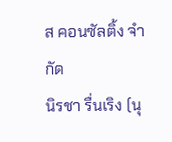ส คอนซัลติ้ง จำกัด
นิรชา รื่นเริง (นุ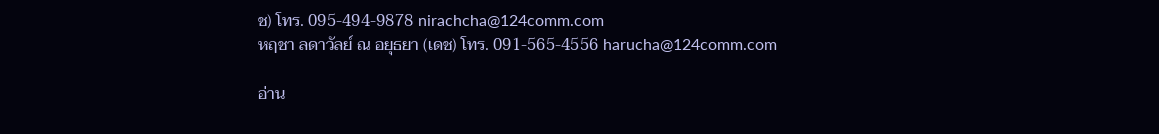ช) โทร. 095-494-9878 nirachcha@124comm.com
หฤชา ลดาวัลย์ ณ อยุธยา (เดช) โทร. 091-565-4556 harucha@124comm.com

อ่าน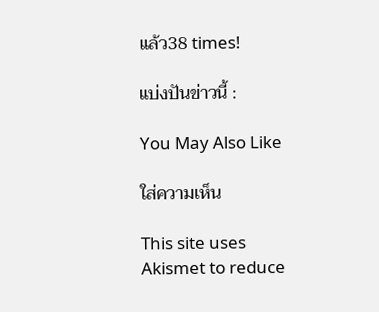แล้ว38 times!

แบ่งปันข่าวนี้ :

You May Also Like

ใส่ความเห็น

This site uses Akismet to reduce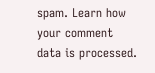spam. Learn how your comment data is processed.